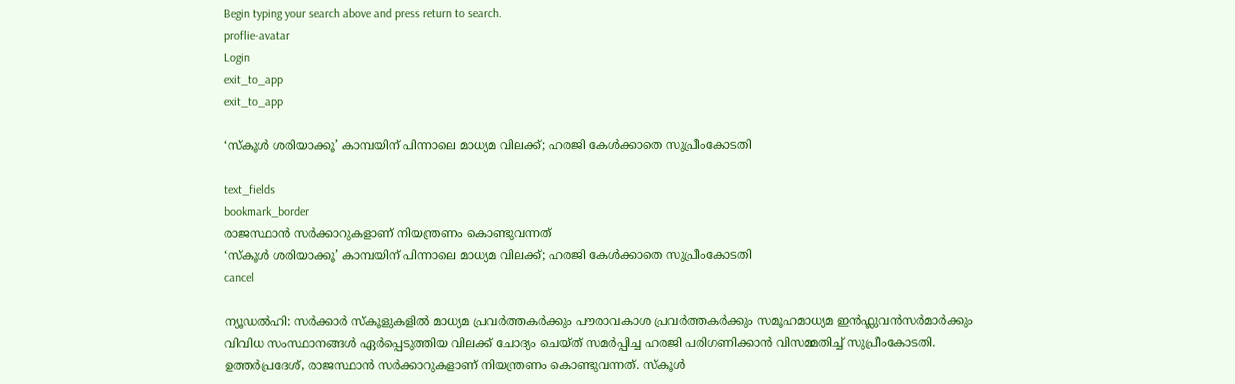Begin typing your search above and press return to search.
proflie-avatar
Login
exit_to_app
exit_to_app

‘സ്കൂൾ ശരിയാക്കൂ’ കാമ്പയിന് പിന്നാലെ മാധ്യമ വിലക്ക്; ഹരജി കേൾക്കാതെ സുപ്രീംകോടതി

text_fields
bookmark_border
രാജസ്ഥാൻ സർക്കാറുകളാണ് നിയന്ത്രണം കൊണ്ടുവന്നത്
‘സ്കൂൾ ശരിയാക്കൂ’ കാമ്പയിന് പിന്നാലെ മാധ്യമ വിലക്ക്; ഹരജി കേൾക്കാതെ സുപ്രീംകോടതി
cancel

ന്യൂഡൽഹി: സർക്കാർ സ്കൂളുകളിൽ മാധ്യമ പ്രവർത്തകർക്കും പൗരാവകാശ പ്രവർത്തകർക്കും സമൂഹമാധ്യമ ഇൻഫ്ലുവൻസർമാർക്കും വിവിധ സംസ്ഥാനങ്ങൾ ഏർപ്പെടുത്തിയ വിലക്ക് ചോദ്യം ചെയ്ത് സമർപ്പിച്ച ഹരജി പരിഗണിക്കാൻ വിസമ്മതിച്ച് സുപ്രീംകോടതി. ഉത്തർപ്രദേശ്, രാജസ്ഥാൻ സർക്കാറുകളാണ് നിയന്ത്രണം കൊണ്ടുവന്നത്. സ്കൂൾ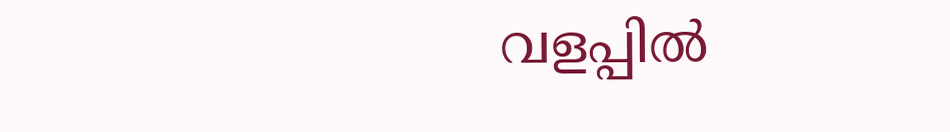വളപ്പിൽ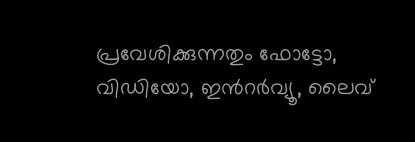പ്രവേശിക്കുന്നതും ഫോട്ടോ, വിഡിയോ, ഇന്‍റർവ്യൂ, ലൈവ്‍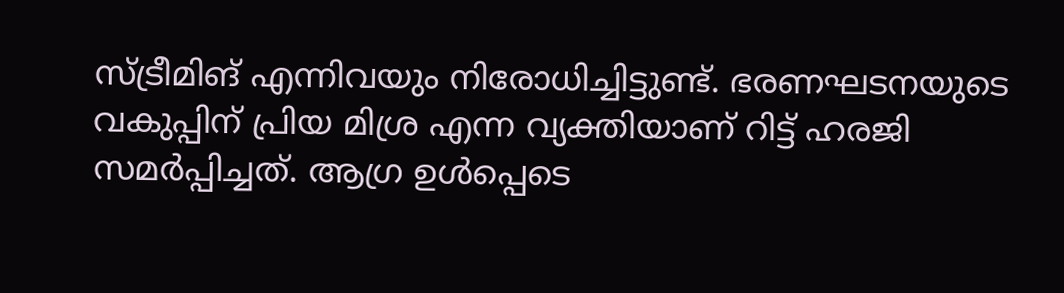സ്ട്രീമിങ് എന്നിവയും നിരോധിച്ചിട്ടുണ്ട്. ഭരണഘടനയുടെ വകുപ്പിന് പ്രിയ മിശ്ര എന്ന വ്യക്തിയാണ് റിട്ട് ഹരജി സമർപ്പിച്ചത്. ആഗ്ര ഉൾപ്പെടെ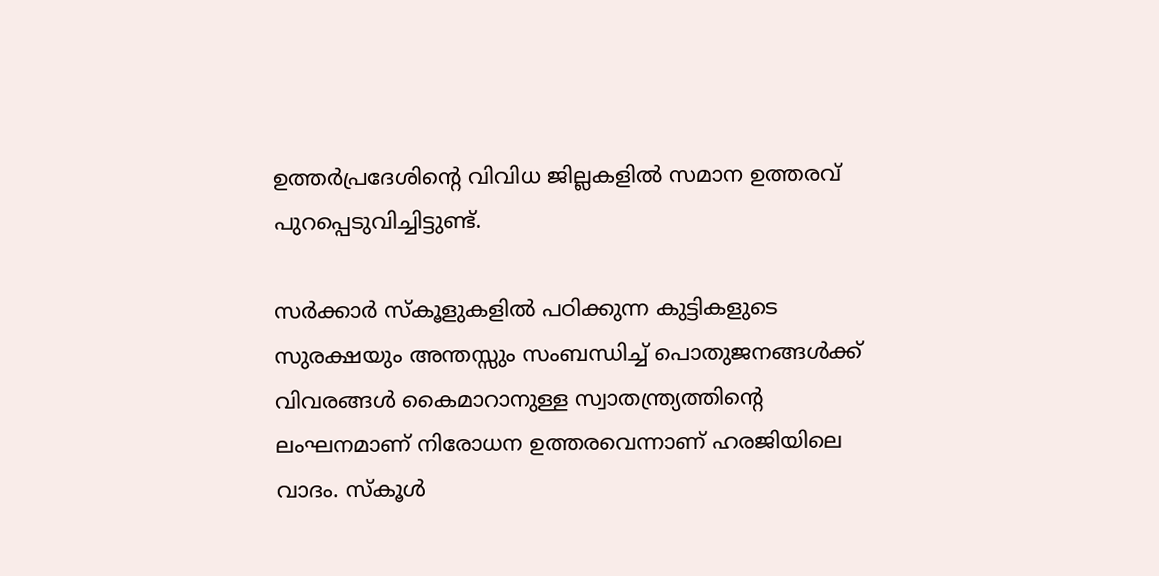ഉത്തർപ്രദേശിന്‍റെ വിവിധ ജില്ലകളിൽ സമാന ഉത്തരവ് പുറപ്പെടുവിച്ചിട്ടുണ്ട്.

സർക്കാർ സ്കൂളുകളിൽ പഠിക്കുന്ന കുട്ടികളുടെ സുരക്ഷയും അന്തസ്സും സംബന്ധിച്ച് പൊതുജനങ്ങൾക്ക് വിവരങ്ങൾ കൈമാറാനുള്ള സ്വാതന്ത്ര്യത്തിന്‍റെ ലംഘനമാണ് നിരോധന ഉത്തരവെന്നാണ് ഹരജിയിലെ വാദം. സ്കൂൾ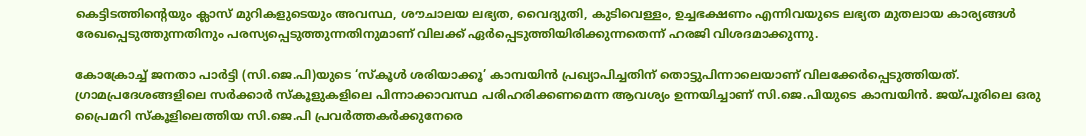കെട്ടിടത്തിന്‍റെയും ക്ലാസ് മുറികളുടെയും അവസ്ഥ, ശൗചാലയ ലഭ്യത, വൈദ്യുതി, കുടിവെള്ളം, ഉച്ചഭക്ഷണം എന്നിവയുടെ ലഭ്യത മുതലായ കാര്യങ്ങൾ രേഖപ്പെടുത്തുന്നതിനും പരസ്യപ്പെടുത്തുന്നതിനുമാണ് വിലക്ക് ഏർപ്പെടുത്തിയിരിക്കുന്നതെന്ന് ഹരജി വിശദമാക്കുന്നു.

കോക്രോച്ച് ജനതാ പാർട്ടി (സി.ജെ.പി)യുടെ ‘സ്കൂൾ ശരിയാക്കൂ’ കാമ്പയിൻ പ്രഖ്യാപിച്ചതിന് തൊട്ടുപിന്നാലെയാണ് വിലക്കേർപ്പെടുത്തിയത്. ഗ്രാമപ്രദേശങ്ങളിലെ സർക്കാർ സ്കൂളുകളിലെ പിന്നാക്കാവസ്ഥ പരിഹരിക്കണമെന്ന ആവശ്യം ഉന്നയിച്ചാണ് സി.ജെ.പിയുടെ കാമ്പയിൻ. ജയ്പൂരിലെ ഒരു പ്രൈമറി സ്കൂളിലെത്തിയ സി.ജെ.പി പ്രവർത്തകർക്കുനേരെ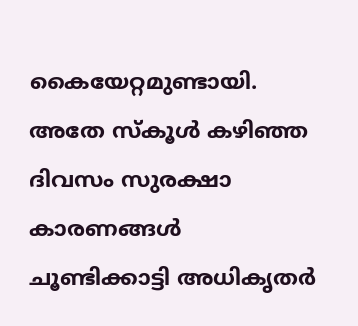കൈയേറ്റമുണ്ടായി. അതേ സ്കൂൾ കഴിഞ്ഞ ദിവസം സുരക്ഷാ കാരണങ്ങൾ ചൂണ്ടിക്കാട്ടി അധികൃതർ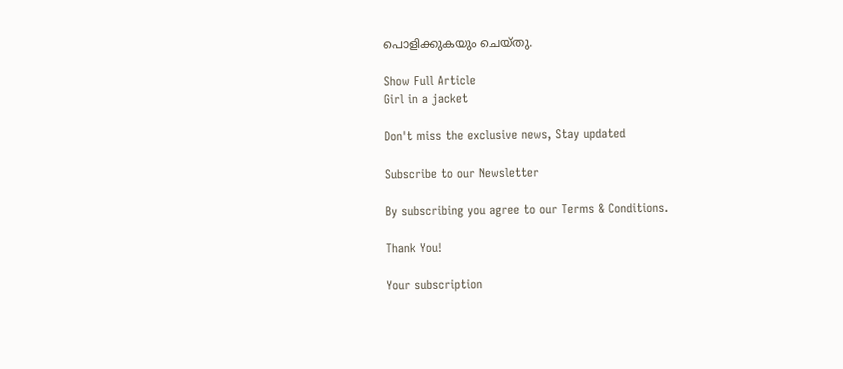പൊളിക്കുകയും ചെയ്തു.

Show Full Article
Girl in a jacket

Don't miss the exclusive news, Stay updated

Subscribe to our Newsletter

By subscribing you agree to our Terms & Conditions.

Thank You!

Your subscription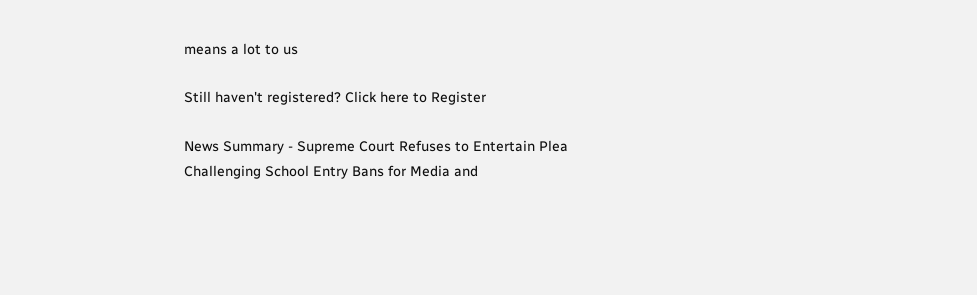means a lot to us

Still haven't registered? Click here to Register

News Summary - Supreme Court Refuses to Entertain Plea Challenging School Entry Bans for Media and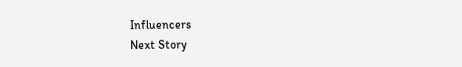Influencers
Next Story